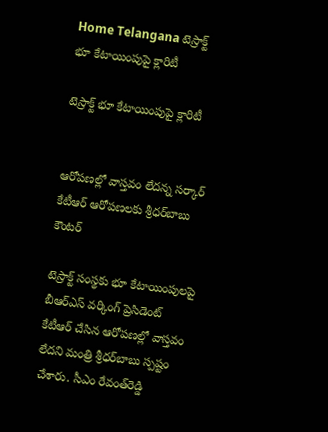Home Telangana టెస్రాక్ట్ భూ కేటాయింపుపై క్లారిటీ

టెస్రాక్ట్ భూ కేటాయింపుపై క్లారిటీ


ఆరోపణల్లో వాస్తవం లేదన్న సర్కార్
కేటీఆర్ ఆరోపణలకు శ్రీధర్‌బాబు కౌంటర్

టెస్రాక్ట్ సంస్థకు భూ కేటాయింపులపై బీఆర్‌ఎస్ వర్కింగ్ ప్రెసిడెంట్ కేటీఆర్ చేసిన ఆరోపణల్లో వాస్తవం లేదని మంత్రి శ్రీధర్‌బాబు స్పష్టం చేశారు. సీఎం రేవంత్‌రెడ్డి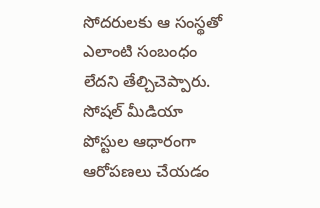సోదరులకు ఆ సంస్థతో ఎలాంటి సంబంధం లేదని తేల్చిచెప్పారు. సోషల్ మీడియా పోస్టుల ఆధారంగా ఆరోపణలు చేయడం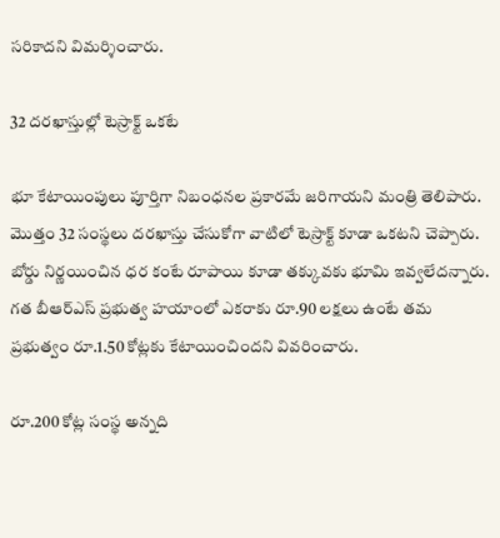సరికాదని విమర్శించారు.

32 దరఖాస్తుల్లో టెస్రాక్ట్ ఒకటే

భూ కేటాయింపులు పూర్తిగా నిబంధనల ప్రకారమే జరిగాయని మంత్రి తెలిపారు. మొత్తం 32 సంస్థలు దరఖాస్తు చేసుకోగా వాటిలో టెస్రాక్ట్ కూడా ఒకటని చెప్పారు. బోర్డు నిర్ణయించిన ధర కంటే రూపాయి కూడా తక్కువకు భూమి ఇవ్వలేదన్నారు. గత బీఆర్‌ఎస్‌ ప్రభుత్వ హయాంలో ఎకరాకు రూ.90 లక్షలు ఉంటే తమ ప్రభుత్వం రూ.1.50 కోట్లకు కేటాయించిందని వివరించారు.

రూ.200 కోట్ల సంస్థ అన్నది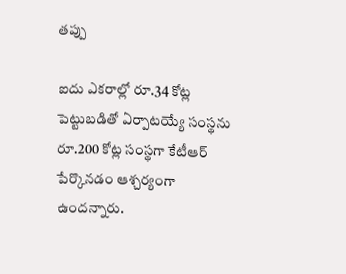తప్పు

ఐదు ఎకరాల్లో రూ.34 కోట్ల పెట్టుబడితో ఏర్పాటయ్యే సంస్థను రూ.200 కోట్ల సంస్థగా కేటీఆర్ పేర్కొనడం ఆశ్చర్యంగా ఉందన్నారు.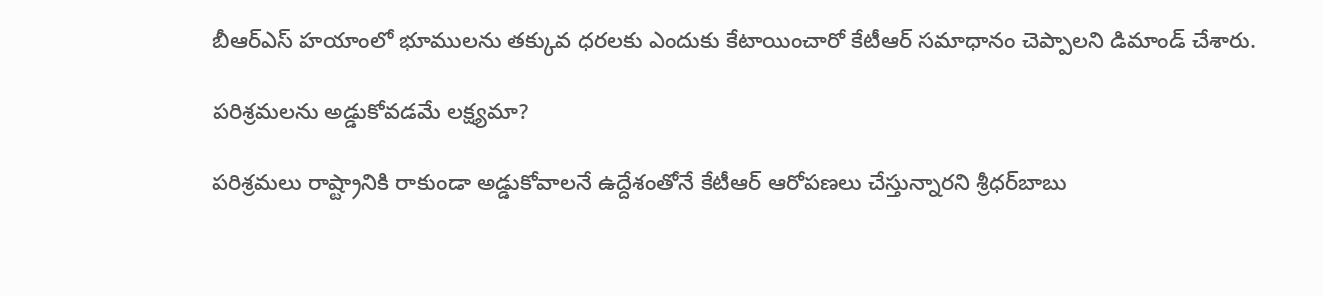బీఆర్‌ఎస్‌ హయాంలో భూములను తక్కువ ధరలకు ఎందుకు కేటాయించారో కేటీఆర్ సమాధానం చెప్పాలని డిమాండ్ చేశారు.

పరిశ్రమలను అడ్డుకోవడమే లక్ష్యమా?

పరిశ్రమలు రాష్ట్రానికి రాకుండా అడ్డుకోవాలనే ఉద్దేశంతోనే కేటీఆర్ ఆరోపణలు చేస్తున్నారని శ్రీధర్‌బాబు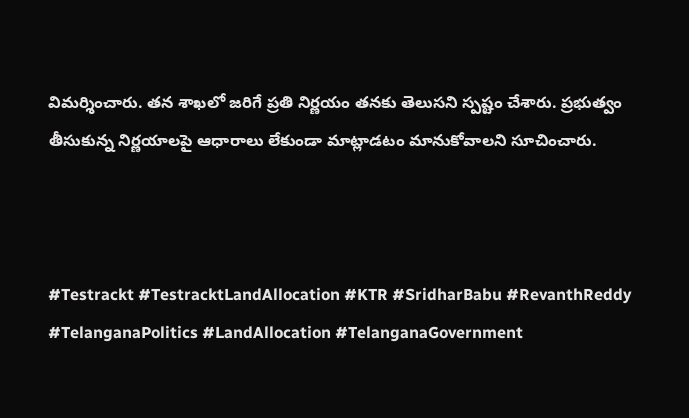విమర్శించారు. తన శాఖలో జరిగే ప్రతి నిర్ణయం తనకు తెలుసని స్పష్టం చేశారు. ప్రభుత్వం తీసుకున్న నిర్ణయాలపై ఆధారాలు లేకుండా మాట్లాడటం మానుకోవాలని సూచించారు.



#Testrackt #TestracktLandAllocation #KTR #SridharBabu #RevanthReddy #TelanganaPolitics #LandAllocation #TelanganaGovernment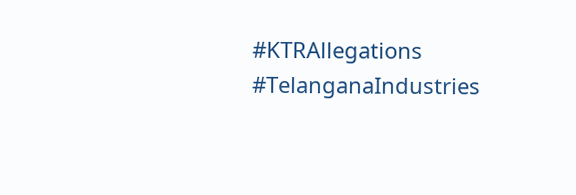#KTRAllegations #TelanganaIndustries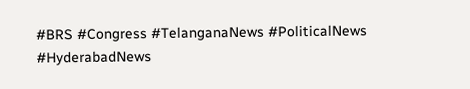#BRS #Congress #TelanganaNews #PoliticalNews #HyderabadNews